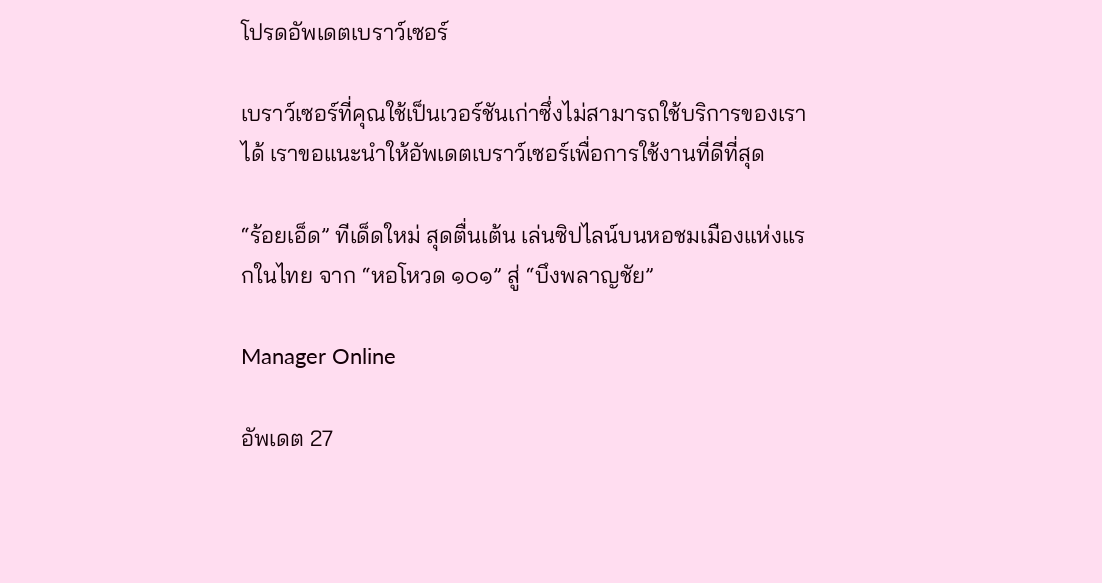โปรดอัพเดตเบราว์เซอร์

เบราว์เซอร์ที่คุณใช้เป็นเวอร์ชันเก่าซึ่งไม่สามารถใช้บริการของเราได้ เราขอแนะนำให้อัพเดตเบราว์เซอร์เพื่อการใช้งานที่ดีที่สุด

“ร้อยเอ็ด” ทีเด็ดใหม่ สุดตื่นเต้น เล่นซิปไลน์บนหอชมเมืองแห่งแรกในไทย จาก “หอโหวด ๑๐๑” สู่ “บึงพลาญชัย”

Manager Online

อัพเดต 27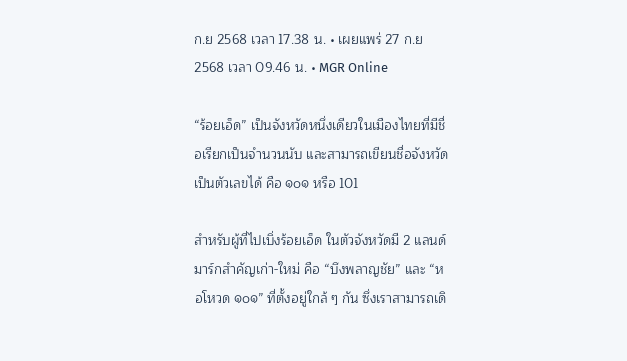ก.ย 2568 เวลา 17.38 น. • เผยแพร่ 27 ก.ย 2568 เวลา 09.46 น. • MGR Online

“ร้อยเอ็ด” เป็นจังหวัดหนึ่งเดียวในเมืองไทยที่มีชื่อเรียกเป็นจำนวนนับ และสามารถเขียนชื่อจังหวัดเป็นตัวเลขได้ คือ ๑๐๑ หรือ 101

สำหรับผู้ที่ไปเบิ่งร้อยเอ็ด ในตัวจังหวัดมี 2 แลนด์มาร์กสำคัญเก่า-ใหม่ คือ “บึงพลาญชัย” และ “หอโหวด ๑๐๑” ที่ตั้งอยู่ใกล้ ๆ กัน ซึ่งเราสามารถเดิ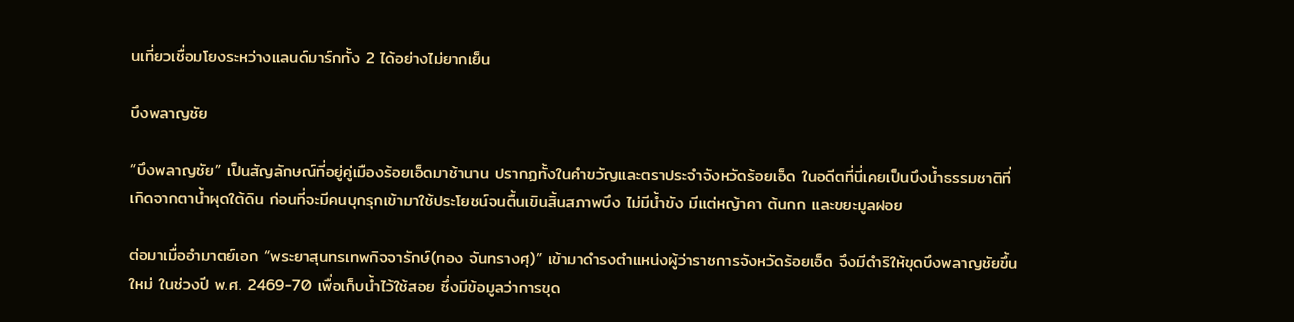นเที่ยวเชื่อมโยงระหว่างแลนด์มาร์กทั้ง 2 ได้อย่างไม่ยากเย็น

บึงพลาญชัย

“บึงพลาญชัย” เป็นสัญลักษณ์ที่อยู่คู่เมืองร้อยเอ็ดมาช้านาน ปรากฏทั้งในคำขวัญและตราประจำจังหวัดร้อยเอ็ด ในอดีตที่นี่เคยเป็นบึงน้ำธรรมชาติที่เกิดจากตาน้ำผุดใต้ดิน ก่อนที่จะมีคนบุกรุกเข้ามาใช้ประโยชน์จนตื้นเขินสิ้นสภาพบึง ไม่มีน้ำขัง มีแต่หญ้าคา ต้นกก และขยะมูลฝอย

ต่อมาเมื่ออํามาตย์เอก “พระยาสุนทรเทพกิจจารักษ์(ทอง จันทรางศุ)” เข้ามาดำรงตําแหน่งผู้ว่าราชการจังหวัดร้อยเอ็ด จึงมีดำริให้ขุดบึงพลาญชัยขึ้นใหม่ ในช่วงปี พ.ศ. 2469-70 เพื่อเก็บน้ำไว้ใช้สอย ซึ่งมีข้อมูลว่าการขุด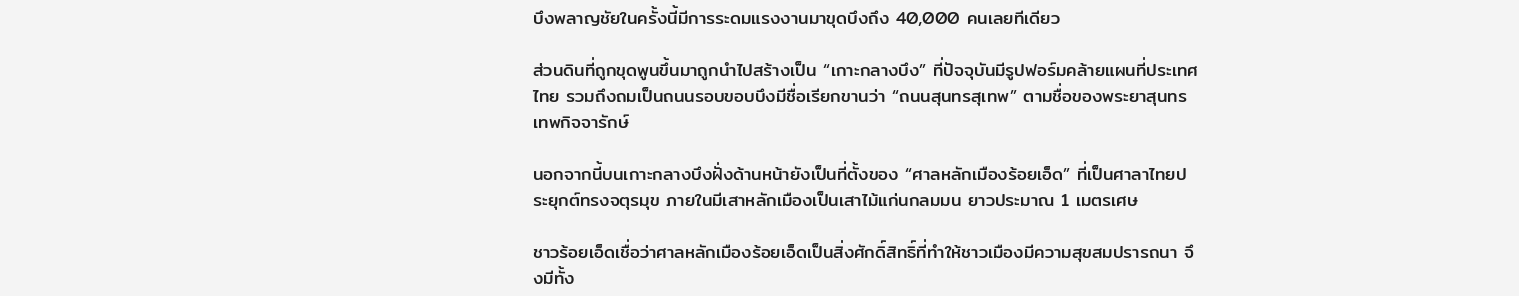บึงพลาญชัยในครั้งนี้มีการระดมแรงงานมาขุดบึงถึง 40,000 คนเลยทีเดียว

ส่วนดินที่ถูกขุดพูนขึ้นมาถูกนำไปสร้างเป็น “เกาะกลางบึง” ที่ปัจจุบันมีรูปฟอร์มคล้ายแผนที่ประเทศไทย รวมถึงถมเป็นถนนรอบขอบบึงมีชื่อเรียกขานว่า “ถนนสุนทรสุเทพ” ตามชื่อของพระยาสุนทรเทพกิจจารักษ์

นอกจากนี้บนเกาะกลางบึงฝั่งด้านหน้ายังเป็นที่ตั้งของ “ศาลหลักเมืองร้อยเอ็ด” ที่เป็นศาลาไทยประยุกต์ทรงจตุรมุข ภายในมีเสาหลักเมืองเป็นเสาไม้แก่นกลมมน ยาวประมาณ 1 เมตรเศษ

ชาวร้อยเอ็ดเชื่อว่าศาลหลักเมืองร้อยเอ็ดเป็นสิ่งศักดิ์สิทธิ์ที่ทำให้ชาวเมืองมีความสุขสมปรารถนา จึงมีทั้ง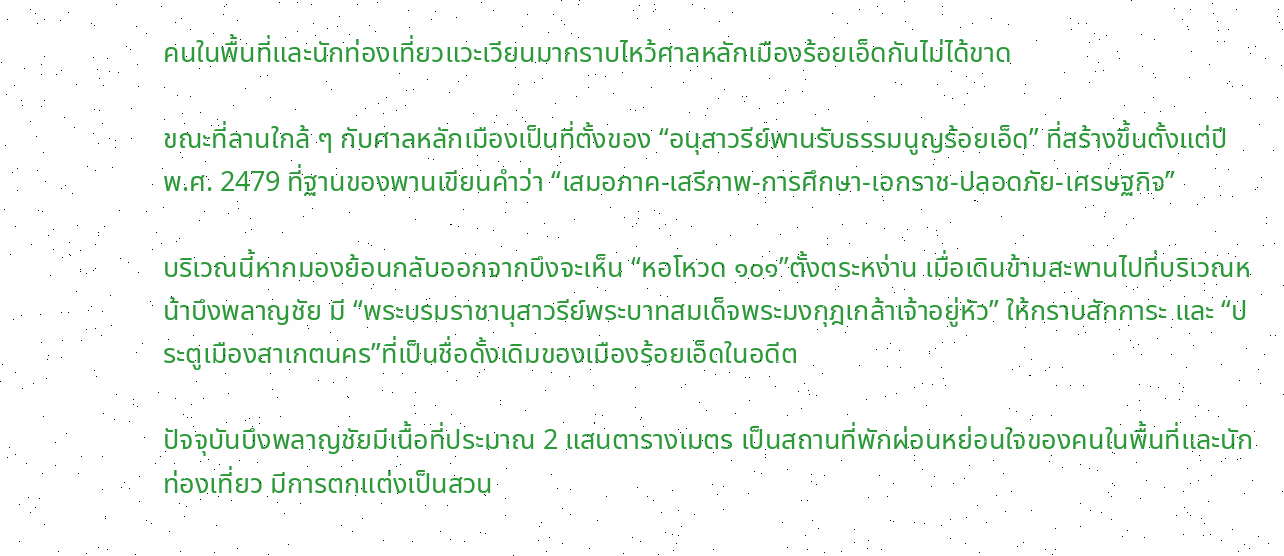คนในพื้นที่และนักท่องเที่ยวแวะเวียนมากราบไหว้ศาลหลักเมืองร้อยเอ็ดกันไม่ได้ขาด

ขณะที่ลานใกล้ ๆ กับศาลหลักเมืองเป็นที่ตั้งของ “อนุสาวรีย์พานรับธรรมนูญร้อยเอ็ด” ที่สร้างขึ้นตั้งแต่ปี พ.ศ. 2479 ที่ฐานของพานเขียนคำว่า “เสมอภาค-เสรีภาพ-การศึกษา-เอกราช-ปลอดภัย-เศรษฐกิจ”

บริเวณนี้หากมองย้อนกลับออกจากบึงจะเห็น “หอโหวด ๑๐๑”ตั้งตระหง่าน เมื่อเดินข้ามสะพานไปที่บริเวณหน้าบึงพลาญชัย มี “พระบรมราชานุสาวรีย์พระบาทสมเด็จพระมงกุฎเกล้าเจ้าอยู่หัว” ให้กราบสักการะ และ “ประตูเมืองสาเกตนคร”ที่เป็นชื่อดั้งเดิมของเมืองร้อยเอ็ดในอดีต

ปัจจุบันบึงพลาญชัยมีเนื้อที่ประมาณ 2 แสนตารางเมตร เป็นสถานที่พักผ่อนหย่อนใจของคนในพื้นที่และนักท่องเที่ยว มีการตกแต่งเป็นสวน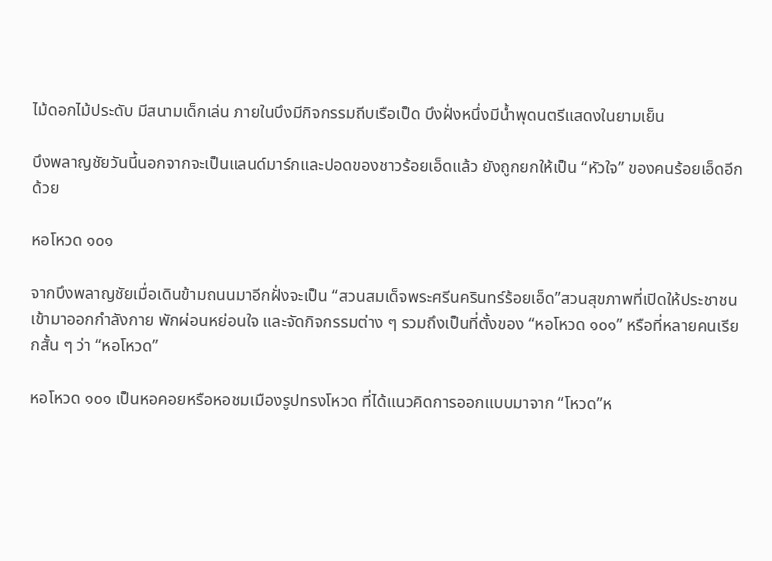ไม้ดอกไม้ประดับ มีสนามเด็กเล่น ภายในบึงมีกิจกรรมถีบเรือเป็ด บึงฝั่งหนึ่งมีน้ำพุดนตรีแสดงในยามเย็น

บึงพลาญชัยวันนี้นอกจากจะเป็นแลนด์มาร์กและปอดของชาวร้อยเอ็ดแล้ว ยังถูกยกให้เป็น “หัวใจ” ของคนร้อยเอ็ดอีกด้วย

หอโหวด ๑๐๑

จากบึงพลาญชัยเมื่อเดินข้ามถนนมาอีกฝั่งจะเป็น “สวนสมเด็จพระศรีนครินทร์ร้อยเอ็ด”สวนสุขภาพที่เปิดให้ประชาชนเข้ามาออกกำลังกาย พักผ่อนหย่อนใจ และจัดกิจกรรมต่าง ๆ รวมถึงเป็นที่ตั้งของ “หอโหวด ๑๐๑” หรือที่หลายคนเรียกสั้น ๆ ว่า “หอโหวด”

หอโหวด ๑๐๑ เป็นหอคอยหรือหอชมเมืองรูปทรงโหวด ที่ได้แนวคิดการออกแบบมาจาก “โหวด”ห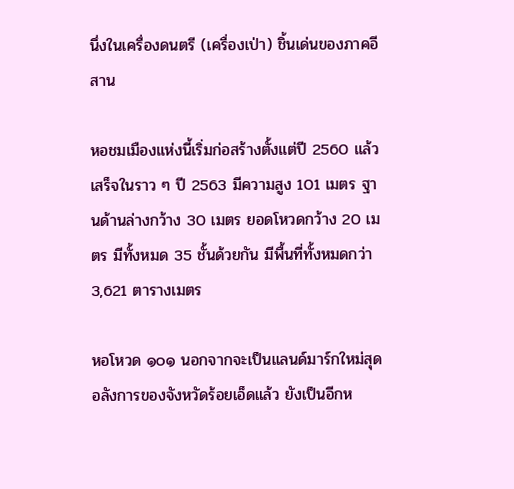นึ่งในเครื่องดนตรี (เครื่องเป่า) ชิ้นเด่นของภาคอีสาน

หอชมเมืองแห่งนี้เริ่มก่อสร้างตั้งแต่ปี 2560 แล้วเสร็จในราว ๆ ปี 2563 มีความสูง 101 เมตร ฐานด้านล่างกว้าง 30 เมตร ยอดโหวดกว้าง 20 เมตร มีทั้งหมด 35 ชั้นด้วยกัน มีพื้นที่ทั้งหมดกว่า 3,621 ตารางเมตร

หอโหวด ๑๐๑ นอกจากจะเป็นแลนด์มาร์กใหม่สุดอลังการของจังหวัดร้อยเอ็ดแล้ว ยังเป็นอีกห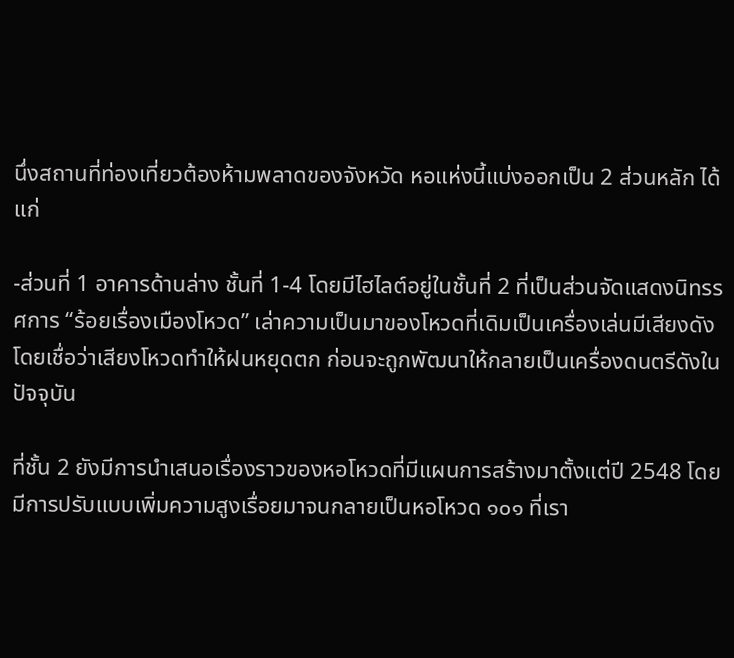นึ่งสถานที่ท่องเที่ยวต้องห้ามพลาดของจังหวัด หอแห่งนี้แบ่งออกเป็น 2 ส่วนหลัก ได้แก่

-ส่วนที่ 1 อาคารด้านล่าง ชั้นที่ 1-4 โดยมีไฮไลต์อยู่ในชั้นที่ 2 ที่เป็นส่วนจัดแสดงนิทรรศการ “ร้อยเรื่องเมืองโหวด” เล่าความเป็นมาของโหวดที่เดิมเป็นเครื่องเล่นมีเสียงดัง โดยเชื่อว่าเสียงโหวดทำให้ฝนหยุดตก ก่อนจะถูกพัฒนาให้กลายเป็นเครื่องดนตรีดังในปัจจุบัน

ที่ชั้น 2 ยังมีการนำเสนอเรื่องราวของหอโหวดที่มีแผนการสร้างมาตั้งแต่ปี 2548 โดยมีการปรับแบบเพิ่มความสูงเรื่อยมาจนกลายเป็นหอโหวด ๑๐๑ ที่เรา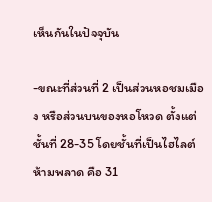เห็นกันในปัจจุบัน

-ขณะที่ส่วนที่ 2 เป็นส่วนหอชมเมือง หรือส่วนบนของหอโหวด ตั้งแต่ชั้นที่ 28-35 โดยชั้นที่เป็นไฮไลต์ห้ามพลาด คือ 31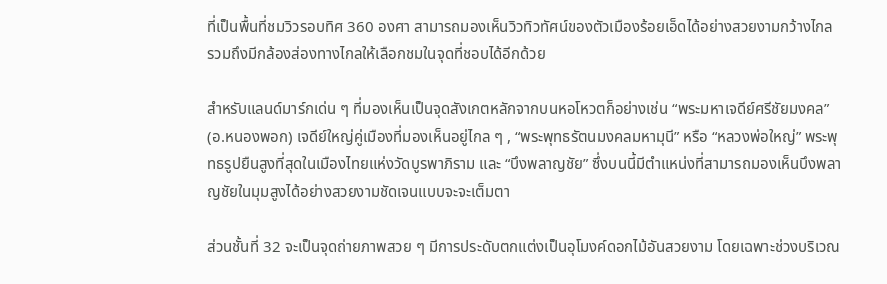ที่เป็นพื้นที่ชมวิวรอบทิศ 360 องศา สามารถมองเห็นวิวทิวทัศน์ของตัวเมืองร้อยเอ็ดได้อย่างสวยงามกว้างไกล รวมถึงมีกล้องส่องทางไกลให้เลือกชมในจุดที่ชอบได้อีกด้วย

สำหรับแลนด์มาร์กเด่น ๆ ที่มองเห็นเป็นจุดสังเกตหลักจากบนหอโหวตก็อย่างเช่น “พระมหาเจดีย์ศรีชัยมงคล” (อ.หนองพอก) เจดีย์ใหญ่คู่เมืองที่มองเห็นอยู่ไกล ๆ , “พระพุทธรัตนมงคลมหามุนี” หรือ “หลวงพ่อใหญ่” พระพุทธรูปยืนสูงที่สุดในเมืองไทยแห่งวัดบูรพาภิราม และ “บึงพลาญชัย” ซึ่งบนนี้มีตำแหน่งที่สามารถมองเห็นบึงพลาญชัยในมุมสูงได้อย่างสวยงามชัดเจนแบบจะจะเต็มตา

ส่วนชั้นที่ 32 จะเป็นจุดถ่ายภาพสวย ๆ มีการประดับตกแต่งเป็นอุโมงค์ดอกไม้อันสวยงาม โดยเฉพาะช่วงบริเวณ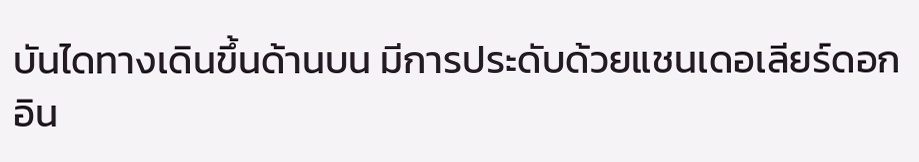บันไดทางเดินขึ้นด้านบน มีการประดับด้วยแชนเดอเลียร์ดอกอิน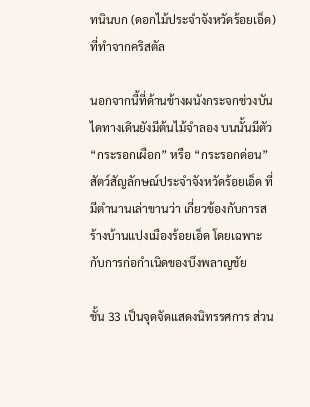ทนินบก (ดอกไม้ประจำจังหวัดร้อยเอ็ด) ที่ทำจากคริสตัล

นอกจากนี้ที่ด้านข้างผนังกระจกช่วงบันไดทางเดินยังมีต้นไม้จำลอง บนนั้นมีตัว “กระรอกเผือก” หรือ “กระรอกด่อน” สัตว์สัญลักษณ์ประจำจังหวัดร้อยเอ็ด ที่มีตำนานเล่าขานว่า เกี่ยวข้องกับการสร้างบ้านแปงเมืองร้อยเอ็ด โดยเฉพาะกับการก่อกำเนิดของบึงพลาญชัย

ชั้น 33 เป็นจุดจัดแสดงนิทรรศการ ส่วน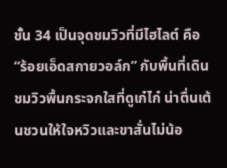ชั้น 34 เป็นจุดชมวิวที่มีไฮไลต์ คือ “ร้อยเอ็ดสกายวอล์ก” กับพื้นที่เดินชมวิวพื้นกระจกใสที่ดูเก๋ไก๋ น่าตื่นเต้นชวนให้ใจหวิวและขาสั่นไม่น้อ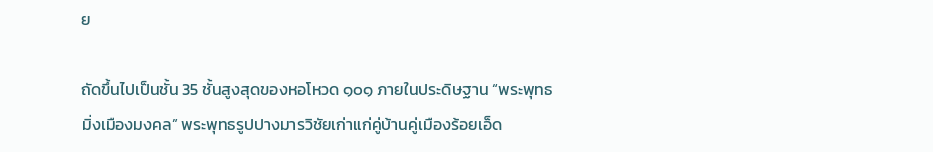ย

ถัดขึ้นไปเป็นชั้น 35 ชั้นสูงสุดของหอโหวด ๑๐๑ ภายในประดิษฐาน “พระพุทธมิ่งเมืองมงคล” พระพุทธรูปปางมารวิชัยเก่าแก่คู่บ้านคู่เมืองร้อยเอ็ด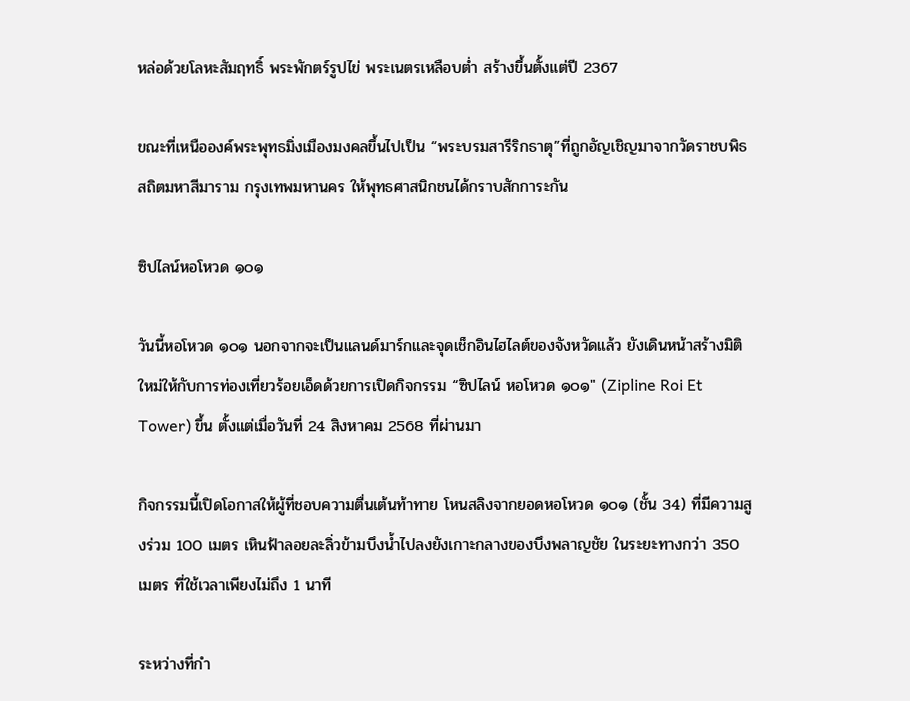หล่อด้วยโลหะสัมฤทธิ์ พระพักตร์รูปไข่ พระเนตรเหลือบต่ำ สร้างขึ้นตั้งแต่ปี 2367

ขณะที่เหนือองค์พระพุทธมิ่งเมืองมงคลขึ้นไปเป็น “พระบรมสารีริกธาตุ”ที่ถูกอัญเชิญมาจากวัดราชบพิธสถิตมหาสีมาราม กรุงเทพมหานคร ให้พุทธศาสนิกชนได้กราบสักการะกัน

ซิปไลน์หอโหวด ๑๐๑

วันนี้หอโหวด ๑๐๑ นอกจากจะเป็นแลนด์มาร์กและจุดเช็กอินไฮไลต์ของจังหวัดแล้ว ยังเดินหน้าสร้างมิติใหม่ให้กับการท่องเที่ยวร้อยเอ็ดด้วยการเปิดกิจกรรม “ซิปไลน์ หอโหวด ๑๐๑" (Zipline Roi Et Tower) ขึ้น ตั้งแต่เมื่อวันที่ 24 สิงหาคม 2568 ที่ผ่านมา

กิจกรรมนี้เปิดโอกาสให้ผู้ที่ชอบความตื่นเต้นท้าทาย โหนสลิงจากยอดหอโหวด ๑๐๑ (ชั้น 34) ที่มีความสูงร่วม 100 เมตร เหินฟ้าลอยละลิ่วข้ามบึงน้ำไปลงยังเกาะกลางของบึงพลาญชัย ในระยะทางกว่า 350 เมตร ที่ใช้เวลาเพียงไม่ถึง 1 นาที

ระหว่างที่กำ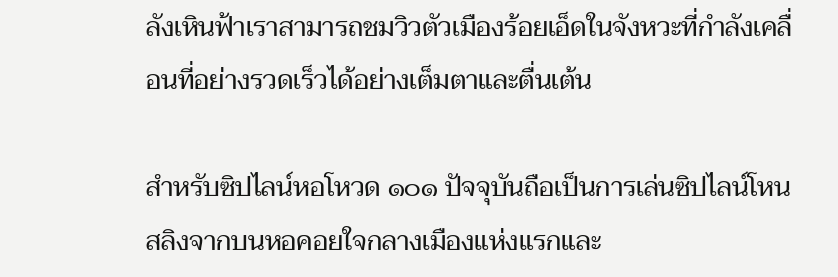ลังเหินฟ้าเราสามารถชมวิวตัวเมืองร้อยเอ็ดในจังหวะที่กำลังเคลื่อนที่อย่างรวดเร็วได้อย่างเต็มตาและตื่นเต้น

สำหรับซิปไลน์หอโหวด ๑๐๑ ปัจจุบันถือเป็นการเล่นซิปไลน์โหนสลิงจากบนหอคอยใจกลางเมืองแห่งแรกและ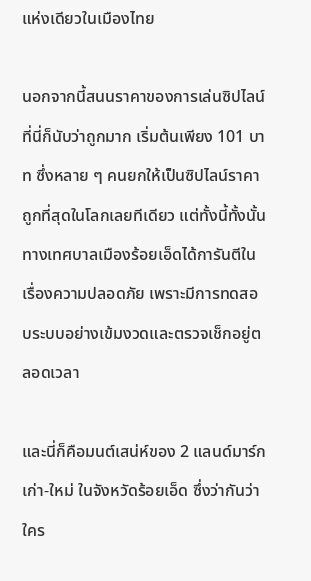แห่งเดียวในเมืองไทย

นอกจากนี้สนนราคาของการเล่นซิปไลน์ที่นี่ก็นับว่าถูกมาก เริ่มต้นเพียง 101 บาท ซึ่งหลาย ๆ คนยกให้เป็นซิปไลน์ราคาถูกที่สุดในโลกเลยทีเดียว แต่ทั้งนี้ทั้งนั้นทางเทศบาลเมืองร้อยเอ็ดได้การันตีในเรื่องความปลอดภัย เพราะมีการทดสอบระบบอย่างเข้มงวดและตรวจเช็กอยู่ตลอดเวลา

และนี่ก็คือมนต์เสน่ห์ของ 2 แลนด์มาร์ก เก่า-ใหม่ ในจังหวัดร้อยเอ็ด ซึ่งว่ากันว่าใคร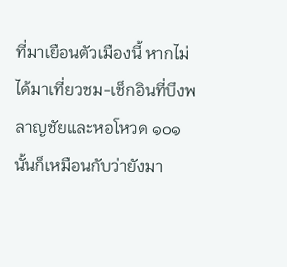ที่มาเยือนตัวเมืองนี้ หากไม่ได้มาเที่ยวชม-เช็กอินที่บึงพลาญชัยและหอโหวด ๑๐๑ นั้นก็เหมือนกับว่ายังมา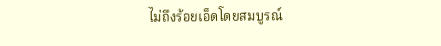ไม่ถึงร้อยเอ็ดโดยสมบูรณ์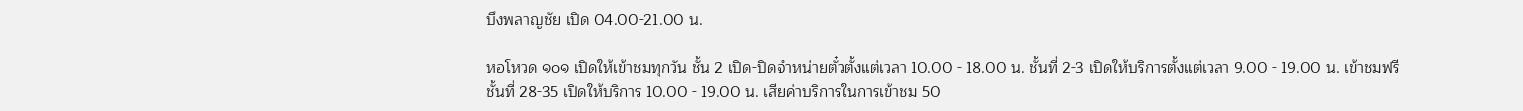บึงพลาญชัย เปิด 04.00-21.00 น.

หอโหวด ๑๐๑ เปิดให้เข้าชมทุกวัน ชั้น 2 เปิด-ปิดจำหน่ายตั๋วตั้งแต่เวลา 10.00 - 18.00 น. ชั้นที่ 2-3 เปิดให้บริการตั้งแต่เวลา 9.00 - 19.00 น. เข้าชมฟรี ชั้นที่ 28-35 เปิดให้บริการ 10.00 - 19.00 น. เสียค่าบริการในการเข้าชม 50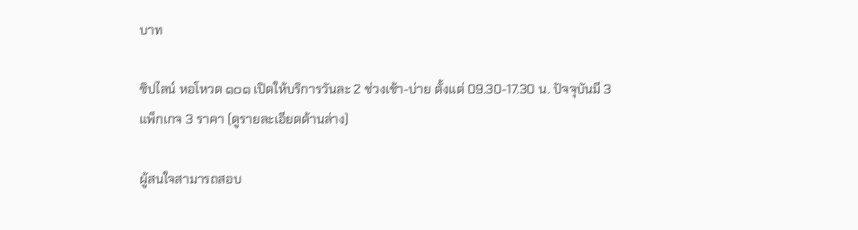บาท

ซิปไลน์ หอโหวด ๑๐๑ เปิดให้บริการวันละ 2 ช่วงเช้า-บ่าย ตั้งแต่ 09.30-17.30 น. ปัจจุบันมี 3 แพ็กเกจ 3 ราคา (ดูรายละเอียดด้านล่าง)

ผู้สนใจสามารถสอบ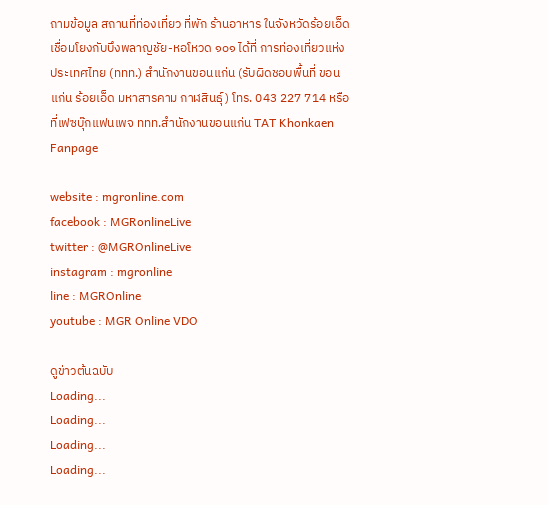ถามข้อมูล สถานที่ท่องเที่ยว ที่พัก ร้านอาหาร ในจังหวัดร้อยเอ็ด เชื่อมโยงกับบึงพลาญชัย-หอโหวด ๑๐๑ ได้ที่ การท่องเที่ยวแห่งประเทศไทย (ททท.) สำนักงานขอนแก่น (รับผิดชอบพื้นที่ ขอนแก่น ร้อยเอ็ด มหาสารคาม กาฬสินธุ์) โทร. 043 227 714 หรือที่เฟซบุ๊กแฟนเพจ ททท.สำนักงานขอนแก่น TAT Khonkaen Fanpage

website : mgronline.com
facebook : MGRonlineLive
twitter : @MGROnlineLive
instagram : mgronline
line : MGROnline
youtube : MGR Online VDO

ดูข่าวต้นฉบับ
Loading...
Loading...
Loading...
Loading...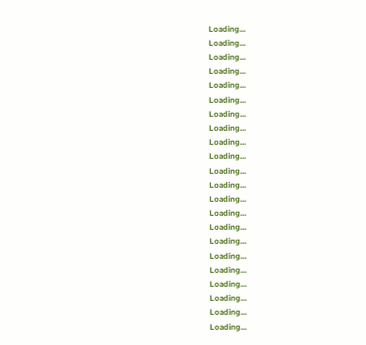Loading...
Loading...
Loading...
Loading...
Loading...
Loading...
Loading...
Loading...
Loading...
Loading...
Loading...
Loading...
Loading...
Loading...
Loading...
Loading...
Loading...
Loading...
Loading...
Loading...
Loading...
Loading...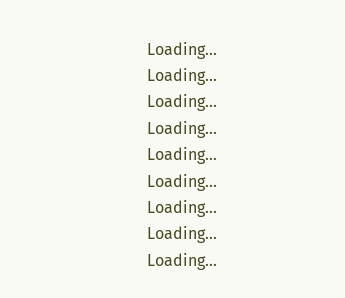Loading...
Loading...
Loading...
Loading...
Loading...
Loading...
Loading...
Loading...
Loading...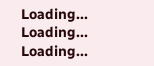Loading...
Loading...
Loading...